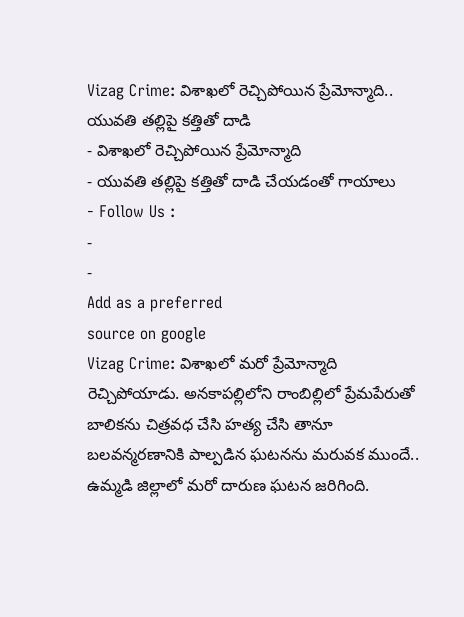Vizag Crime: విశాఖలో రెచ్చిపోయిన ప్రేమోన్మాది.. యువతి తల్లిపై కత్తితో దాడి
- విశాఖలో రెచ్చిపోయిన ప్రేమోన్మాది
- యువతి తల్లిపై కత్తితో దాడి చేయడంతో గాయాలు
- Follow Us :
-
-
Add as a preferred
source on google
Vizag Crime: విశాఖలో మరో ప్రేమోన్మాది రెచ్చిపోయాడు. అనకాపల్లిలోని రాంబిల్లిలో ప్రేమపేరుతో బాలికను చిత్రవధ చేసి హత్య చేసి తానూ బలవన్మరణానికి పాల్పడిన ఘటనను మరువక ముందే.. ఉమ్మడి జిల్లాలో మరో దారుణ ఘటన జరిగింది.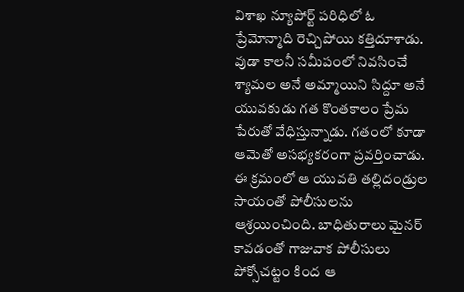విశాఖ న్యూపోర్ట్ పరిధిలో ఓ ప్రేమోన్మాది రెచ్చిపోయి కత్తిదూశాడు. వుడా కాలనీ సమీపంలో నివసించే శ్యామల అనే అమ్మాయిని సిద్దూ అనే యువకుడు గత కొంతకాలం ప్రేమ పేరుతో వేధిస్తున్నాడు. గతంలో కూడా ఆమెతో అసభ్యకరంగా ప్రవర్తించాడు. ఈ క్రమంలో ఆ యువతి తల్లిదండ్రుల సాయంతో పోలీసులను ఆశ్రయించింది. బాధితురాలు మైనర్ కావడంతో గాజువాక పోలీసులు పోక్సోచట్టం కింద ఆ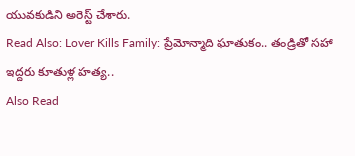యువకుడిని అరెస్ట్ చేశారు.
Read Also: Lover Kills Family: ప్రేమోన్మాది ఘాతుకం.. తండ్రితో సహా ఇద్దరు కూతుళ్ల హత్య..
Also Read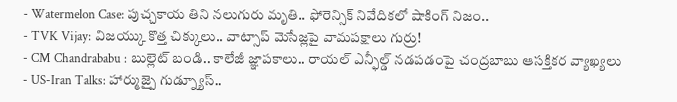- Watermelon Case: పుచ్చకాయ తిని నలుగురు మృతి.. ఫోరెన్సిక్ నివేదికలో షాకింగ్ నిజం..
- TVK Vijay: విజయ్కు కొత్త చిక్కులు.. వాట్సాప్ మెసేజ్లపై వామపక్షాలు గుర్రు!
- CM Chandrababu : బుల్లెట్ బండి.. కాలేజీ జ్ఞాపకాలు.. రాయల్ ఎన్ఫీల్డ్ నడపడంపై చంద్రబాబు ఆసక్తికర వ్యాఖ్యలు
- US-Iran Talks: హార్ముజ్పై గుడ్న్యూస్..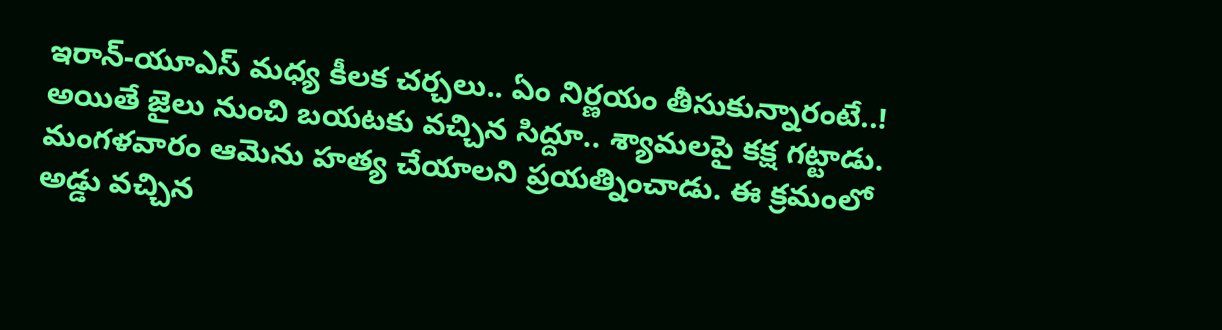ఇరాన్-యూఎస్ మధ్య కీలక చర్చలు.. ఏం నిర్ణయం తీసుకున్నారంటే..!
అయితే జైలు నుంచి బయటకు వచ్చిన సిద్దూ.. శ్యామలపై కక్ష గట్టాడు. మంగళవారం ఆమెను హత్య చేయాలని ప్రయత్నించాడు. ఈ క్రమంలో అడ్డు వచ్చిన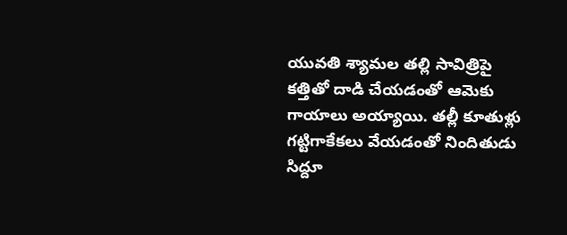యువతి శ్యామల తల్లి సావిత్రిపై కత్తితో దాడి చేయడంతో ఆమెకు గాయాలు అయ్యాయి. తల్లీ కూతుళ్లు గట్టిగాకేకలు వేయడంతో నిందితుడు సిద్దూ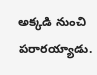అక్కడి నుంచి పరారయ్యాడు.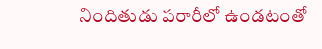నిందితుడు పరారీలో ఉండటంతో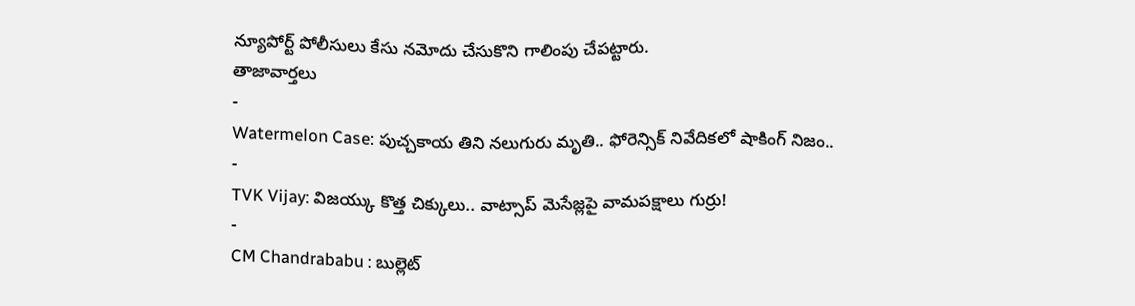న్యూపోర్ట్ పోలీసులు కేసు నమోదు చేసుకొని గాలింపు చేపట్టారు.
తాజావార్తలు
-
Watermelon Case: పుచ్చకాయ తిని నలుగురు మృతి.. ఫోరెన్సిక్ నివేదికలో షాకింగ్ నిజం..
-
TVK Vijay: విజయ్కు కొత్త చిక్కులు.. వాట్సాప్ మెసేజ్లపై వామపక్షాలు గుర్రు!
-
CM Chandrababu : బుల్లెట్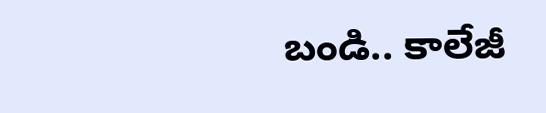బండి.. కాలేజీ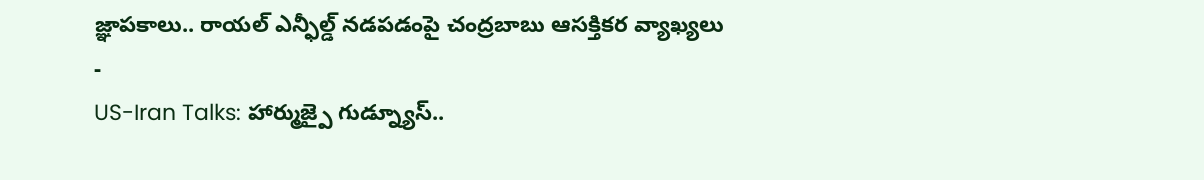జ్ఞాపకాలు.. రాయల్ ఎన్ఫీల్డ్ నడపడంపై చంద్రబాబు ఆసక్తికర వ్యాఖ్యలు
-
US-Iran Talks: హార్ముజ్పై గుడ్న్యూస్..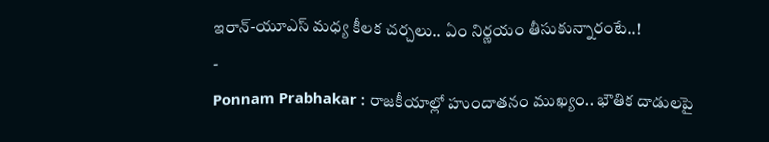ఇరాన్-యూఎస్ మధ్య కీలక చర్చలు.. ఏం నిర్ణయం తీసుకున్నారంటే..!
-
Ponnam Prabhakar : రాజకీయాల్లో హుందాతనం ముఖ్యం.. భౌతిక దాడులపై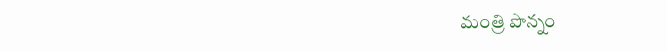మంత్రి పొన్నం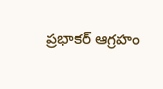ప్రభాకర్ ఆగ్రహం